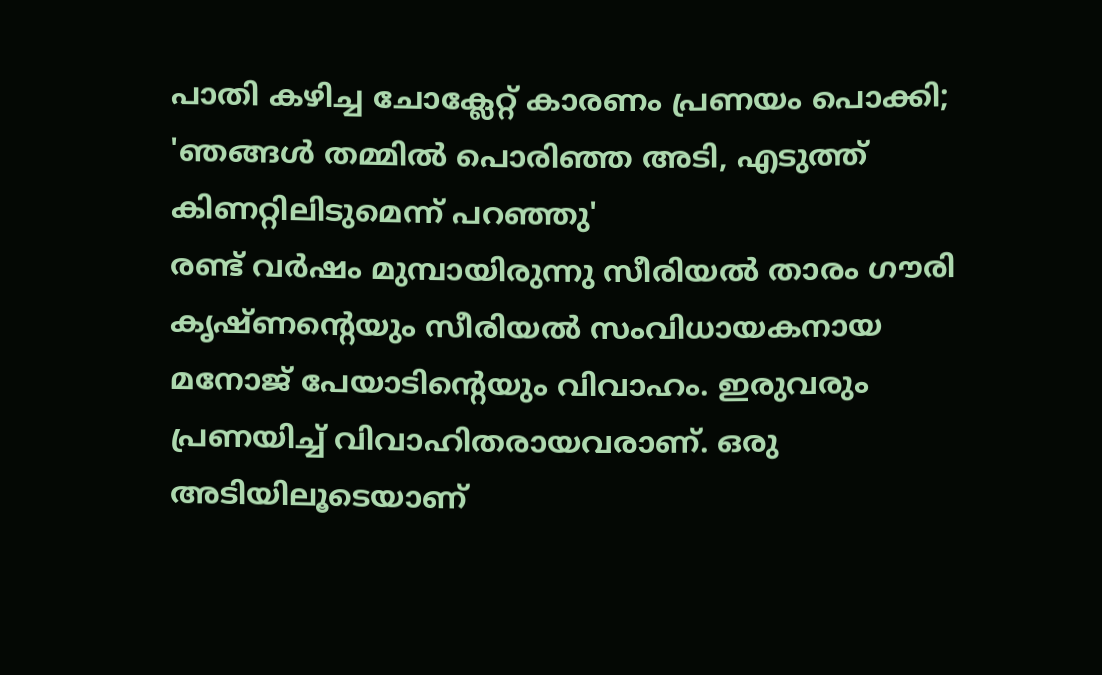പാതി കഴിച്ച ചോക്ലേറ്റ് കാരണം പ്രണയം പൊക്കി; 'ഞങ്ങൾ തമ്മിൽ പൊരിഞ്ഞ അടി, എടുത്ത് കിണറ്റിലിടുമെന്ന് പറഞ്ഞു'
രണ്ട് വർഷം മുമ്പായിരുന്നു സീരിയൽ താരം ഗൗരി കൃഷ്ണന്റെയും സീരിയൽ സംവിധായകനായ മനോജ് പേയാടിന്റെയും വിവാഹം. ഇരുവരും പ്രണയിച്ച് വിവാഹിതരായവരാണ്. ഒരു അടിയിലൂടെയാണ്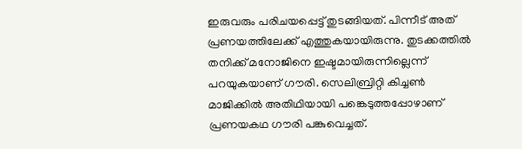ഇരുവരും പരിചയപ്പെട്ട് തുടങ്ങിയത്. പിന്നീട് അത് പ്രണയത്തിലേക്ക് എത്തുകയായിരുന്നു. തുടക്കത്തിൽ തനിക്ക് മനോജിനെ ഇഷ്ടമായിരുന്നില്ലെന്ന് പറയുകയാണ് ഗൗരി. സെലിബ്രിറ്റി കിച്ചൺ മാജിക്കിൽ അതിഥിയായി പങ്കെടുത്തപ്പോഴാണ് പ്രണയകഥ ഗൗരി പങ്കുവെച്ചത്.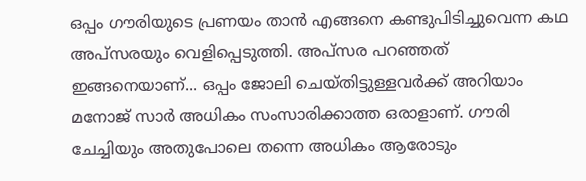ഒപ്പം ഗൗരിയുടെ പ്രണയം താൻ എങ്ങനെ കണ്ടുപിടിച്ചുവെന്ന കഥ അപ്സരയും വെളിപ്പെടുത്തി. അപ്സര പറഞ്ഞത് ഇങ്ങനെയാണ്... ഒപ്പം ജോലി ചെയ്തിട്ടുള്ളവർക്ക് അറിയാം മനോജ് സാർ അധികം സംസാരിക്കാത്ത ഒരാളാണ്. ഗൗരി ചേച്ചിയും അതുപോലെ തന്നെ അധികം ആരോടും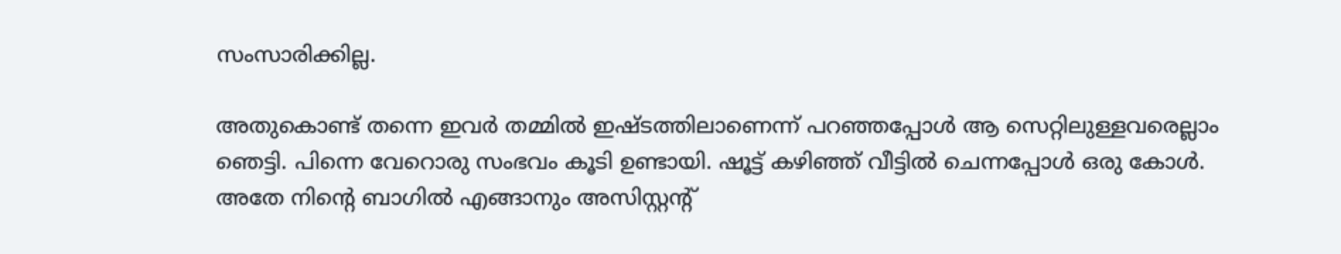സംസാരിക്കില്ല.

അതുകൊണ്ട് തന്നെ ഇവർ തമ്മിൽ ഇഷ്ടത്തിലാണെന്ന് പറഞ്ഞപ്പോൾ ആ സെറ്റിലുള്ളവരെല്ലാം ഞെട്ടി. പിന്നെ വേറൊരു സംഭവം കൂടി ഉണ്ടായി. ഷൂട്ട് കഴിഞ്ഞ് വീട്ടിൽ ചെന്നപ്പോൾ ഒരു കോൾ. അതേ നിന്റെ ബാഗിൽ എങ്ങാനും അസിസ്റ്റന്റ്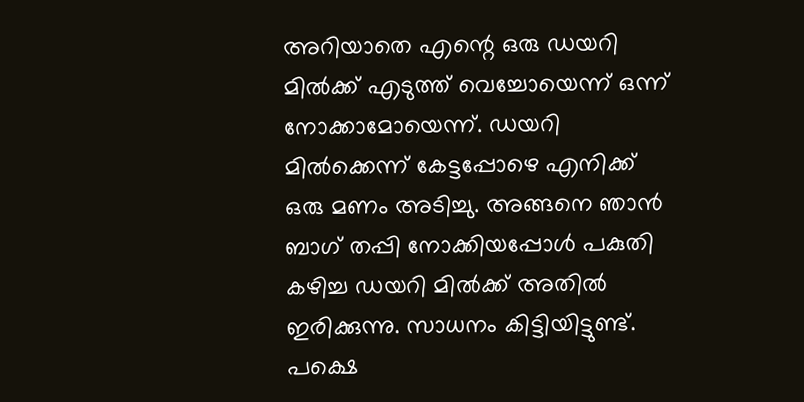അറിയാതെ എന്റെ ഒരു ഡയറി മിൽക്ക് എടുത്ത് വെച്ചോയെന്ന് ഒന്ന് നോക്കാമോയെന്ന്. ഡയറി മിൽക്കെന്ന് കേട്ടപ്പോഴെ എനിക്ക് ഒരു മണം അടിച്ചു. അങ്ങനെ ഞാൻ ബാഗ് തപ്പി നോക്കിയപ്പോൾ പകുതി കഴിച്ച ഡയറി മിൽക്ക് അതിൽ ഇരിക്കുന്നു. സാധനം കിട്ടിയിട്ടുണ്ട്.
പക്ഷെ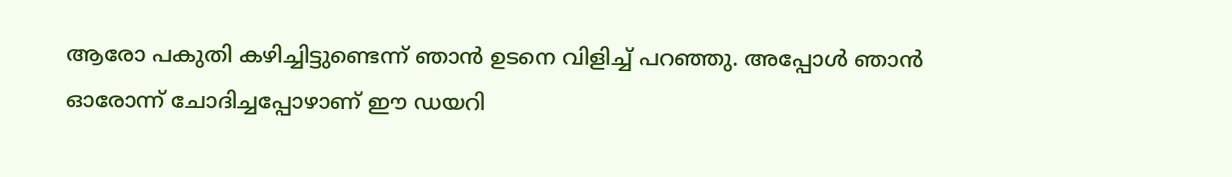ആരോ പകുതി കഴിച്ചിട്ടുണ്ടെന്ന് ഞാൻ ഉടനെ വിളിച്ച് പറഞ്ഞു. അപ്പോൾ ഞാൻ ഓരോന്ന് ചോദിച്ചപ്പോഴാണ് ഈ ഡയറി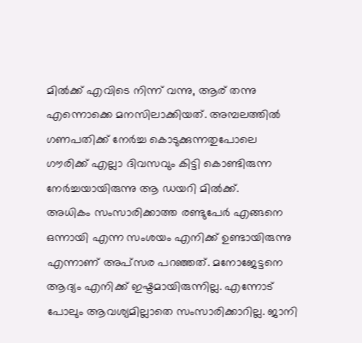മിൽക്ക് എവിടെ നിന്ന് വന്നു, ആര് തന്നു എന്നൊക്കെ മനസിലാക്കിയത്. അമ്പലത്തിൽ ഗണപതിക്ക് നേർച്ച കൊടുക്കുന്നതുപോലെ ഗൗരിക്ക് എല്ലാ ദിവസവും കിട്ടി കൊണ്ടിരുന്ന നേർച്ചയായിരുന്നു ആ ഡയറി മിൽക്ക്.
അധികം സംസാരിക്കാത്ത രണ്ടുപേർ എങ്ങനെ ഒന്നായി എന്ന സംശയം എനിക്ക് ഉണ്ടായിരുന്നു എന്നാണ് അപ്സര പറഞ്ഞത്. മനോജേട്ടനെ ആദ്യം എനിക്ക് ഇഷ്ടമായിരുന്നില്ല. എന്നോട് പോലും ആവശ്യമില്ലാതെ സംസാരിക്കാറില്ല. ജാനി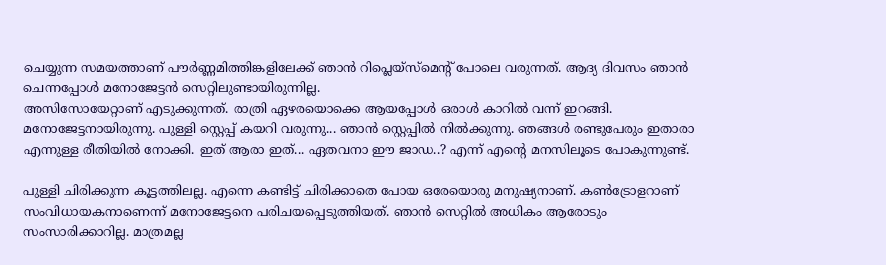ചെയ്യുന്ന സമയത്താണ് പൗർണ്ണമിത്തിങ്കളിലേക്ക് ഞാൻ റിപ്ലെയ്സ്മെന്റ് പോലെ വരുന്നത്. ആദ്യ ദിവസം ഞാൻ ചെന്നപ്പോൾ മനോജേട്ടൻ സെറ്റിലുണ്ടായിരുന്നില്ല.
അസിസോയേറ്റാണ് എടുക്കുന്നത്. രാത്രി ഏഴരയൊക്കെ ആയപ്പോൾ ഒരാൾ കാറിൽ വന്ന് ഇറങ്ങി. മനോജേട്ടനായിരുന്നു. പുള്ളി സ്റ്റെപ്പ് കയറി വരുന്നു... ഞാൻ സ്റ്റെപ്പിൽ നിൽക്കുന്നു. ഞങ്ങൾ രണ്ടുപേരും ഇതാരാ എന്നുള്ള രീതിയിൽ നോക്കി. ഇത് ആരാ ഇത്... ഏതവനാ ഈ ജാഡ..? എന്ന് എന്റെ മനസിലൂടെ പോകുന്നുണ്ട്.

പുള്ളി ചിരിക്കുന്ന കൂട്ടത്തിലല്ല. എന്നെ കണ്ടിട്ട് ചിരിക്കാതെ പോയ ഒരേയൊരു മനുഷ്യനാണ്. കൺട്രോളറാണ് സംവിധായകനാണെന്ന് മനോജേട്ടനെ പരിചയപ്പെടുത്തിയത്. ഞാൻ സെറ്റിൽ അധികം ആരോടും സംസാരിക്കാറില്ല. മാത്രമല്ല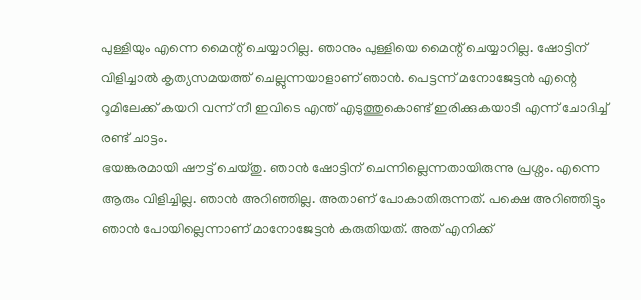പുള്ളിയും എന്നെ മൈന്റ് ചെയ്യാറില്ല. ഞാനും പുള്ളിയെ മൈന്റ് ചെയ്യാറില്ല. ഷോട്ടിന് വിളിച്ചാൽ കൃത്യസമയത്ത് ചെല്ലുന്നയാളാണ് ഞാൻ. പെട്ടന്ന് മനോജേട്ടൻ എന്റെ റൂമിലേക്ക് കയറി വന്ന് നീ ഇവിടെ എന്ത് എടുത്തുകൊണ്ട് ഇരിക്കുകയാടീ എന്ന് ചോദിച്ച് രണ്ട് ചാട്ടം.
ഭയങ്കരമായി ഷൗട്ട് ചെയ്തു. ഞാൻ ഷോട്ടിന് ചെന്നില്ലെന്നതായിരുന്നു പ്രശ്നം. എന്നെ ആരും വിളിച്ചില്ല. ഞാൻ അറിഞ്ഞില്ല. അതാണ് പോകാതിരുന്നത്. പക്ഷെ അറിഞ്ഞിട്ടും ഞാൻ പോയില്ലെന്നാണ് മാനോജേട്ടൻ കരുതിയത്. അത് എനിക്ക്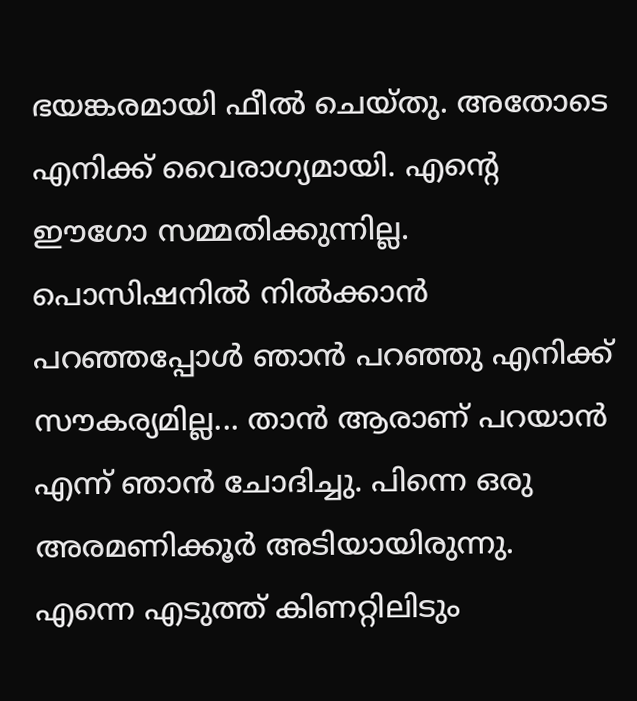ഭയങ്കരമായി ഫീൽ ചെയ്തു. അതോടെ എനിക്ക് വൈരാഗ്യമായി. എന്റെ ഈഗോ സമ്മതിക്കുന്നില്ല.
പൊസിഷനിൽ നിൽക്കാൻ പറഞ്ഞപ്പോൾ ഞാൻ പറഞ്ഞു എനിക്ക് സൗകര്യമില്ല... താൻ ആരാണ് പറയാൻ എന്ന് ഞാൻ ചോദിച്ചു. പിന്നെ ഒരു അരമണിക്കൂർ അടിയായിരുന്നു. എന്നെ എടുത്ത് കിണറ്റിലിടും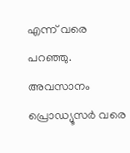എന്ന് വരെ പറഞ്ഞു. അവസാനം പ്രൊഡ്യൂസർ വരെ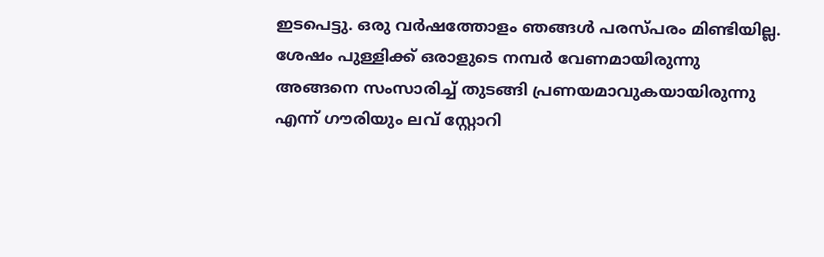ഇടപെട്ടു. ഒരു വർഷത്തോളം ഞങ്ങൾ പരസ്പരം മിണ്ടിയില്ല. ശേഷം പുള്ളിക്ക് ഒരാളുടെ നമ്പർ വേണമായിരുന്നു അങ്ങനെ സംസാരിച്ച് തുടങ്ങി പ്രണയമാവുകയായിരുന്നു എന്ന് ഗൗരിയും ലവ് സ്റ്റോറി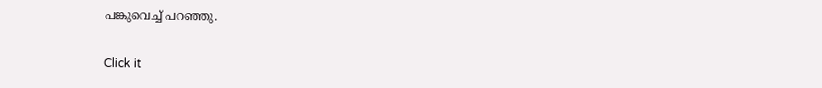പങ്കുവെച്ച് പറഞ്ഞു.


Click it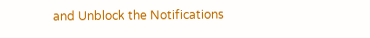and Unblock the Notifications